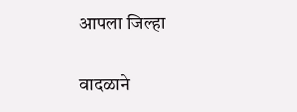आपला जिल्हा

वादळाने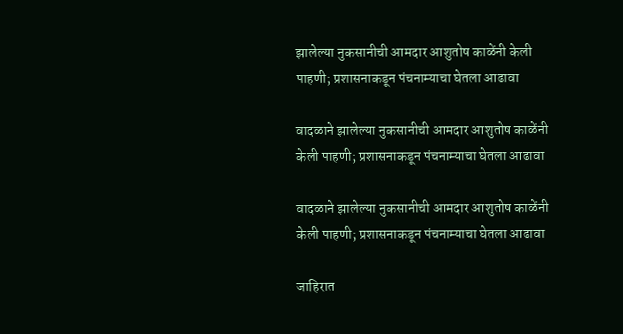झालेल्या नुकसानीची आमदार आशुतोष काळेंनी केली पाहणी; प्रशासनाकडून पंचनाम्याचा घेतला आढावा

वादळाने झालेल्या नुकसानीची आमदार आशुतोष काळेंनी केली पाहणी; प्रशासनाकडून पंचनाम्याचा घेतला आढावा

वादळाने झालेल्या नुकसानीची आमदार आशुतोष काळेंनी केली पाहणी; प्रशासनाकडून पंचनाम्याचा घेतला आढावा

जाहिरात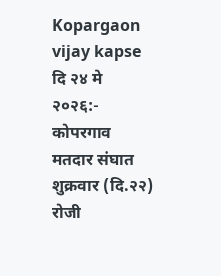Kopargaon vijay kapse दि २४ मे २०२६:- कोपरगाव मतदार संघात शुक्रवार (दि.२२) रोजी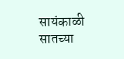सायंकाळी सातच्या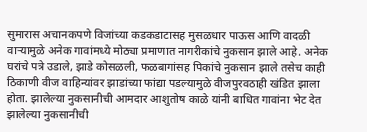सुमारास अचानकपणे विजांच्या कडकडाटासह मुसळधार पाऊस आणि वादळी वाऱ्यामुळे अनेक गावांमध्ये मोठ्या प्रमाणात नागरीकांचे नुकसान झाले आहे. अनेक घरांचे पत्रे उडाले, झाडे कोसळली, फळबागांसह पिकांचे नुकसान झाले तसेच काही ठिकाणी वीज वाहिन्यांवर झाडांच्या फांद्या पडल्यामुळे वीजपुरवठाही खंडित झाला होता. झालेल्या नुकसानीची आमदार आशुतोष काळे यांनी बाधित गावांना भेट देत झालेल्या नुकसानीची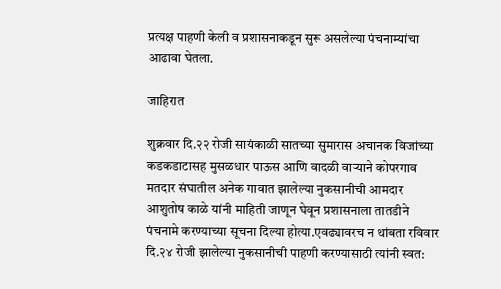प्रत्यक्ष पाहणी केली व प्रशासनाकडून सुरू असलेल्या पंचनाम्यांचा आढावा घेतला.

जाहिरात

शुक्रवार दि.२२ रोजी सायंकाळी सातच्या सुमारास अचानक विजांच्या कडकडाटासह मुसळधार पाऊस आणि वादळी वाऱ्याने कोपरगाव मतदार संघातील अनेक गावात झालेल्या नुकसानीची आमदार आशुतोष काळे यांनी माहिती जाणून घेवून प्रशासनाला तातडीने पंचनामे करण्याच्या सूचना दिल्या होत्या.एवढ्यावरच न थांबता रविवार दि.२४ रोजी झालेल्या नुकसानीची पाहणी करण्यासाठी त्यांनी स्वत: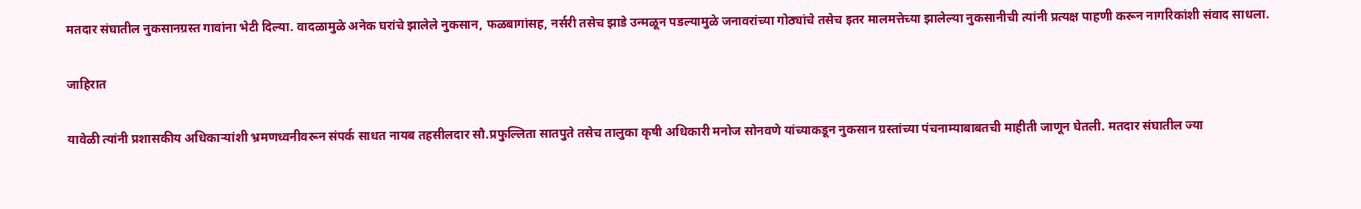मतदार संघातील नुकसानग्रस्त गावांना भेटी दिल्या. वादळामुळे अनेक घरांचे झालेले नुकसान, फळबागांसह, नर्सरी तसेच झाडे उन्मळून पडल्यामुळे जनावरांच्या गोठ्यांचे तसेच इतर मालमत्तेच्या झालेल्या नुकसानीची त्यांनी प्रत्यक्ष पाहणी करून नागरिकांशी संवाद साधला.

जाहिरात

यावेळी त्यांनी प्रशासकीय अधिकाऱ्यांशी भ्रमणध्वनीवरून संपर्क साधत नायब तहसीलदार सौ.प्रफुल्लिता सातपुते तसेच तालुका कृषी अधिकारी मनोज सोनवणे यांच्याकडून नुकसान ग्रस्तांच्या पंचनाम्याबाबतची माहीती जाणून घेतली. मतदार संघातील ज्या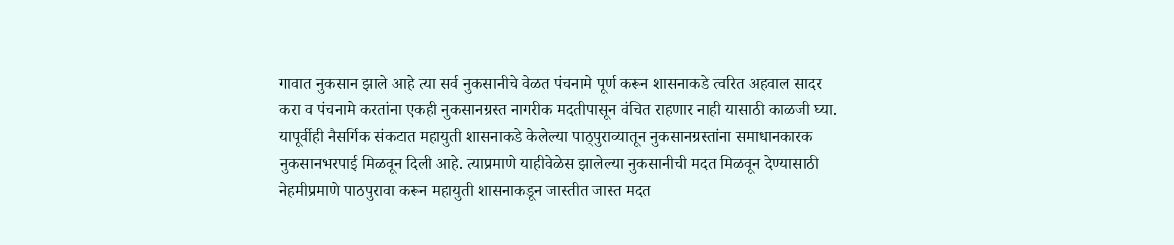गावात नुकसान झाले आहे त्या सर्व नुकसानीचे वेळत पंचनामे पूर्ण करून शासनाकडे त्वरित अहवाल सादर करा व पंचनामे करतांना एकही नुकसानग्रस्त नागरीक मदतीपासून वंचित राहणार नाही यासाठी काळजी घ्या. यापूर्वीही नैसर्गिक संकटात महायुती शासनाकडे केलेल्या पाठ्पुराव्यातून नुकसानग्रस्तांना समाधानकारक नुकसानभरपाई मिळवून दिली आहे. त्याप्रमाणे याहीवेळेस झालेल्या नुकसानीची मदत मिळवून देण्यासाठी नेहमीप्रमाणे पाठपुरावा करून महायुती शासनाकडून जास्तीत जास्त मदत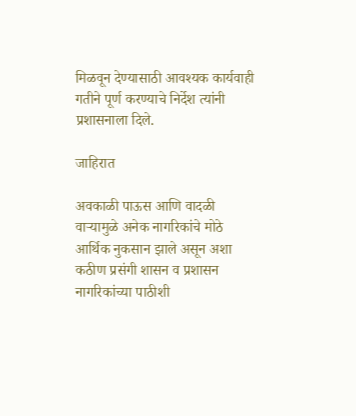मिळवून देण्यासाठी आवश्यक कार्यवाही गतीने पूर्ण करण्याचे निर्देश त्यांनी प्रशासनाला दिले.

जाहिरात

अवकाळी पाऊस आणि वादळी वाऱ्यामुळे अनेक नागरिकांचे मोठे आर्थिक नुकसान झाले असून अशा कठीण प्रसंगी शासन व प्रशासन नागरिकांच्या पाठीशी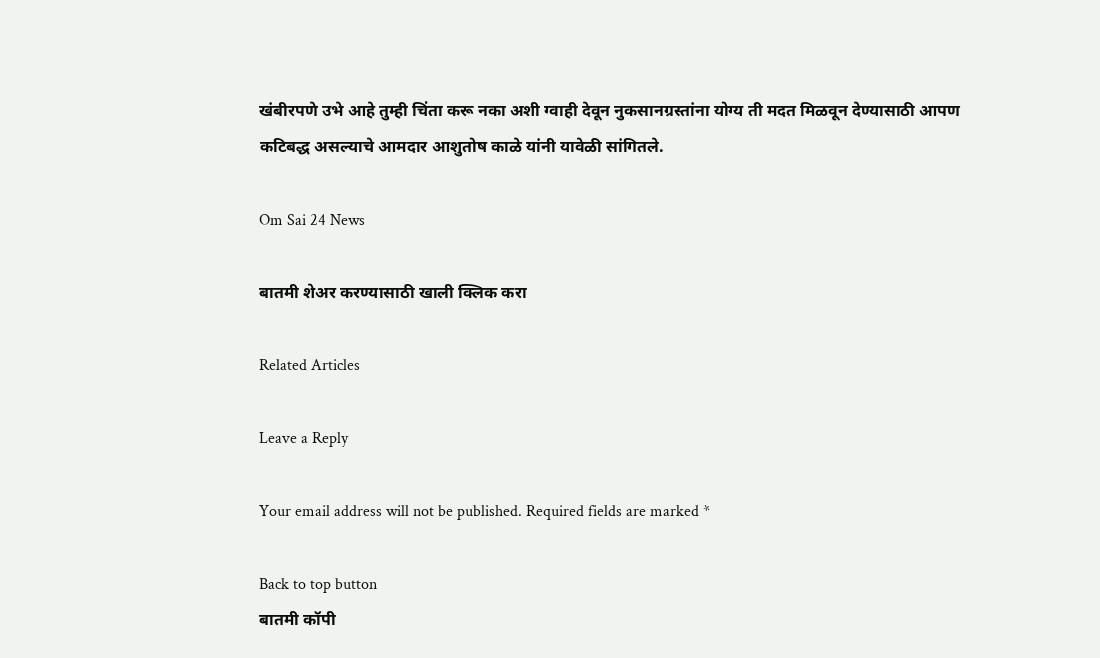खंबीरपणे उभे आहे तुम्ही चिंता करू नका अशी ग्वाही देवून नुकसानग्रस्तांना योग्य ती मदत मिळवून देण्यासाठी आपण कटिबद्ध असल्याचे आमदार आशुतोष काळे यांनी यावेळी सांगितले.

Om Sai 24 News

बातमी शेअर करण्यासाठी खाली क्लिक करा

Related Articles

Leave a Reply

Your email address will not be published. Required fields are marked *

Back to top button
बातमी कॉपी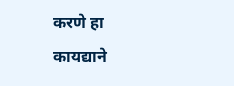करणे हा कायद्याने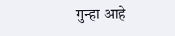गुन्हा आहे